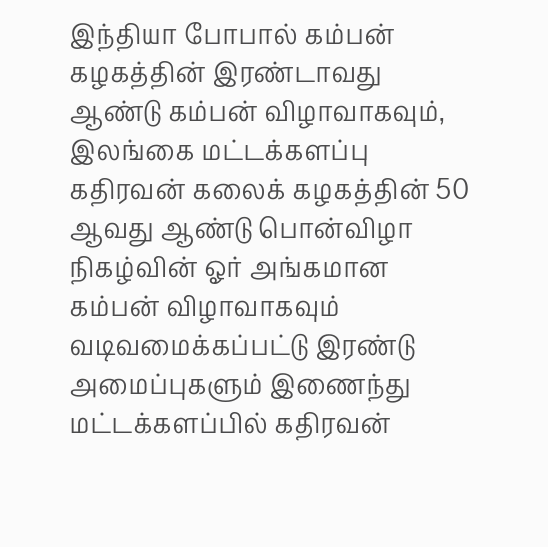இந்தியா போபால் கம்பன் கழகத்தின் இரண்டாவது ஆண்டு கம்பன் விழாவாகவும், இலங்கை மட்டக்களப்பு கதிரவன் கலைக் கழகத்தின் 50 ஆவது ஆண்டு பொன்விழா நிகழ்வின் ஓர் அங்கமான கம்பன் விழாவாகவும் வடிவமைக்கப்பட்டு இரண்டு அமைப்புகளும் இணைந்து மட்டக்களப்பில் கதிரவன்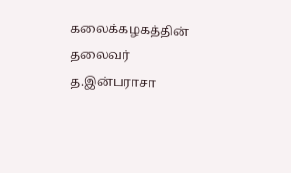கலைக்கழகத்தின் தலைவர் த.இன்பராசா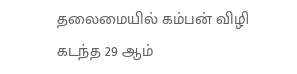தலைமையில் கம்பன் விழி கடந்த 29 ஆம்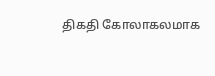திகதி கோலாகலமாக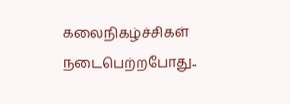கலைநிகழ்ச்சிகள் நடைபெற்றபோது..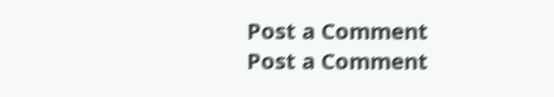Post a Comment
Post a Comment